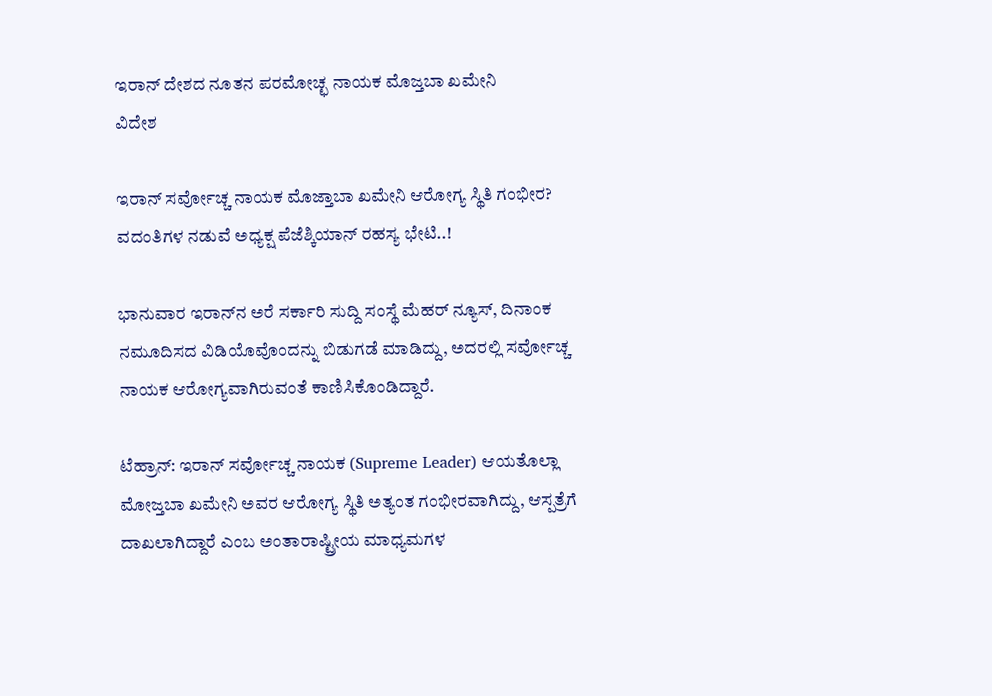ಇರಾನ್ ದೇಶದ ನೂತನ ಪರಮೋಚ್ಛ ನಾಯಕ ಮೊಜ್ತಬಾ ಖಮೇನಿ
ವಿದೇಶ

ಇರಾನ್ ಸರ್ವೋಚ್ಚ ನಾಯಕ ಮೊಜ್ತಾಬಾ ಖಮೇನಿ ಆರೋಗ್ಯ ಸ್ಥಿತಿ ಗಂಭೀರ? ವದಂತಿಗಳ ನಡುವೆ ಅಧ್ಯಕ್ಷ ಪೆಜೆಶ್ಕಿಯಾನ್ ರಹಸ್ಯ ಭೇಟಿ..!

ಭಾನುವಾರ ಇರಾನ್‌ನ ಅರೆ ಸರ್ಕಾರಿ ಸುದ್ದಿ ಸಂಸ್ಥೆ ಮೆಹರ್‌ ನ್ಯೂಸ್‌, ದಿನಾಂಕ ನಮೂದಿಸದ ವಿಡಿಯೊವೊಂದನ್ನು ಬಿಡುಗಡೆ ಮಾಡಿದ್ದು, ಅದರಲ್ಲಿ ಸರ್ವೋಚ್ಚ ನಾಯಕ ಆರೋಗ್ಯವಾಗಿರುವಂತೆ ಕಾಣಿಸಿಕೊಂಡಿದ್ದಾರೆ.

ಟೆಹ್ರಾನ್: ಇರಾನ್‌ ಸರ್ವೋಚ್ಚ ನಾಯಕ (Supreme Leader) ಆಯತೊಲ್ಲಾ ಮೋಜ್ತಬಾ ಖಮೇನಿ ಅವರ ಆರೋಗ್ಯ ಸ್ಥಿತಿ ಅತ್ಯಂತ ಗಂಭೀರವಾಗಿದ್ದು, ಆಸ್ಪತ್ರೆಗೆ ದಾಖಲಾಗಿದ್ದಾರೆ ಎಂಬ ಅಂತಾರಾಷ್ಟ್ರೀಯ ಮಾಧ್ಯಮಗಳ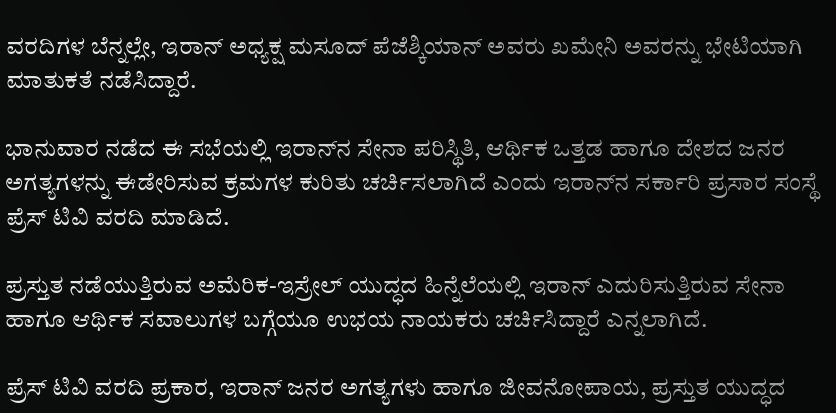ವರದಿಗಳ ಬೆನ್ನಲ್ಲೇ, ಇರಾನ್ ಅಧ್ಯಕ್ಷ ಮಸೂದ್ ಪೆಜೆಶ್ಕಿಯಾನ್ ಅವರು ಖಮೇನಿ ಅವರನ್ನು ಭೇಟಿಯಾಗಿ ಮಾತುಕತೆ ನಡೆಸಿದ್ದಾರೆ.

ಭಾನುವಾರ ನಡೆದ ಈ ಸಭೆಯಲ್ಲಿ ಇರಾನ್‌ನ ಸೇನಾ ಪರಿಸ್ಥಿತಿ, ಆರ್ಥಿಕ ಒತ್ತಡ ಹಾಗೂ ದೇಶದ ಜನರ ಅಗತ್ಯಗಳನ್ನು ಈಡೇರಿಸುವ ಕ್ರಮಗಳ ಕುರಿತು ಚರ್ಚಿಸಲಾಗಿದೆ ಎಂದು ಇರಾನ್‌ನ ಸರ್ಕಾರಿ ಪ್ರಸಾರ ಸಂಸ್ಥೆ ಪ್ರೆಸ್‌ ಟಿವಿ ವರದಿ ಮಾಡಿದೆ.

ಪ್ರಸ್ತುತ ನಡೆಯುತ್ತಿರುವ ಅಮೆರಿಕ-ಇಸ್ರೇಲ್‌ ಯುದ್ಧದ ಹಿನ್ನೆಲೆಯಲ್ಲಿ ಇರಾನ್‌ ಎದುರಿಸುತ್ತಿರುವ ಸೇನಾ ಹಾಗೂ ಆರ್ಥಿಕ ಸವಾಲುಗಳ ಬಗ್ಗೆಯೂ ಉಭಯ ನಾಯಕರು ಚರ್ಚಿಸಿದ್ದಾರೆ ಎನ್ನಲಾಗಿದೆ.

ಪ್ರೆಸ್‌ ಟಿವಿ ವರದಿ ಪ್ರಕಾರ, ಇರಾನ್‌ ಜನರ ಅಗತ್ಯಗಳು ಹಾಗೂ ಜೀವನೋಪಾಯ, ಪ್ರಸ್ತುತ ಯುದ್ಧದ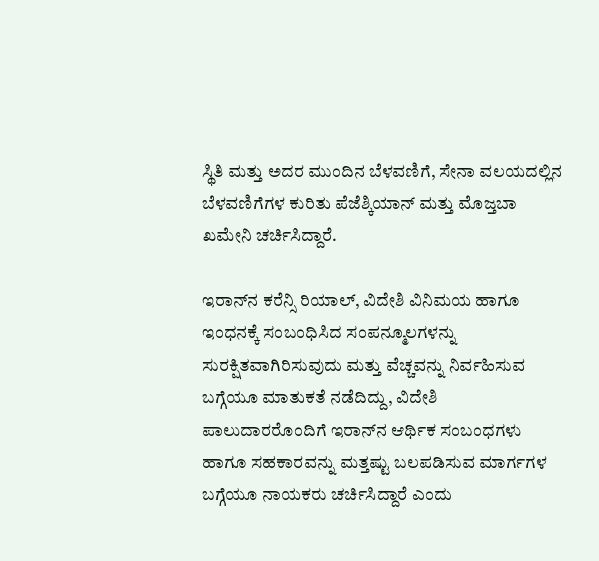ಸ್ಥಿತಿ ಮತ್ತು ಅದರ ಮುಂದಿನ ಬೆಳವಣಿಗೆ, ಸೇನಾ ವಲಯದಲ್ಲಿನ ಬೆಳವಣಿಗೆಗಳ ಕುರಿತು ಪೆಜೆಶ್ಕಿಯಾನ್‌ ಮತ್ತು ಮೊಜ್ತಬಾ ಖಮೇನಿ ಚರ್ಚಿಸಿದ್ದಾರೆ.

ಇರಾನ್‌ನ ಕರೆನ್ಸಿ ರಿಯಾಲ್‌, ವಿದೇಶಿ ವಿನಿಮಯ ಹಾಗೂ ಇಂಧನಕ್ಕೆ ಸಂಬಂಧಿಸಿದ ಸಂಪನ್ಮೂಲಗಳನ್ನು ಸುರಕ್ಷಿತವಾಗಿರಿಸುವುದು ಮತ್ತು ವೆಚ್ಚವನ್ನು ನಿರ್ವಹಿಸುವ ಬಗ್ಗೆಯೂ ಮಾತುಕತೆ ನಡೆದಿದ್ದು, ವಿದೇಶಿ ಪಾಲುದಾರರೊಂದಿಗೆ ಇರಾನ್‌ನ ಆರ್ಥಿಕ ಸಂಬಂಧಗಳು ಹಾಗೂ ಸಹಕಾರವನ್ನು ಮತ್ತಷ್ಟು ಬಲಪಡಿಸುವ ಮಾರ್ಗಗಳ ಬಗ್ಗೆಯೂ ನಾಯಕರು ಚರ್ಚಿಸಿದ್ದಾರೆ ಎಂದು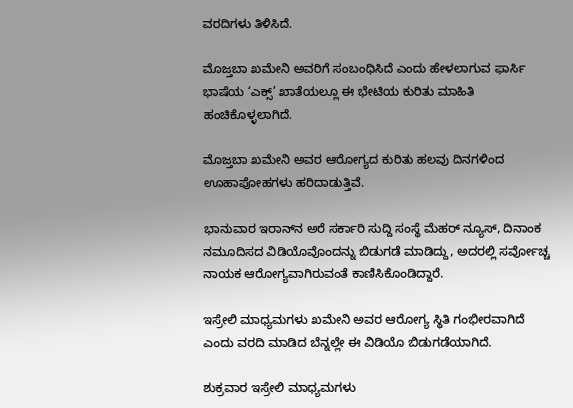ವರದಿಗಳು ತಿಳಿಸಿದೆ.

ಮೊಜ್ತಬಾ ಖಮೇನಿ ಅವರಿಗೆ ಸಂಬಂಧಿಸಿದೆ ಎಂದು ಹೇಳಲಾಗುವ ಫಾರ್ಸಿ ಭಾಷೆಯ ‘ಎಕ್ಸ್‌’ ಖಾತೆಯಲ್ಲೂ ಈ ಭೇಟಿಯ ಕುರಿತು ಮಾಹಿತಿ ಹಂಚಿಕೊಳ್ಳಲಾಗಿದೆ.

ಮೊಜ್ತಬಾ ಖಮೇನಿ ಅವರ ಆರೋಗ್ಯದ ಕುರಿತು ಹಲವು ದಿನಗಳಿಂದ ಊಹಾಪೋಹಗಳು ಹರಿದಾಡುತ್ತಿವೆ.

ಭಾನುವಾರ ಇರಾನ್‌ನ ಅರೆ ಸರ್ಕಾರಿ ಸುದ್ದಿ ಸಂಸ್ಥೆ ಮೆಹರ್‌ ನ್ಯೂಸ್‌, ದಿನಾಂಕ ನಮೂದಿಸದ ವಿಡಿಯೊವೊಂದನ್ನು ಬಿಡುಗಡೆ ಮಾಡಿದ್ದು, ಅದರಲ್ಲಿ ಸರ್ವೋಚ್ಚ ನಾಯಕ ಆರೋಗ್ಯವಾಗಿರುವಂತೆ ಕಾಣಿಸಿಕೊಂಡಿದ್ದಾರೆ.

ಇಸ್ರೇಲಿ ಮಾಧ್ಯಮಗಳು ಖಮೇನಿ ಅವರ ಆರೋಗ್ಯ ಸ್ಥಿತಿ ಗಂಭೀರವಾಗಿದೆ ಎಂದು ವರದಿ ಮಾಡಿದ ಬೆನ್ನಲ್ಲೇ ಈ ವಿಡಿಯೊ ಬಿಡುಗಡೆಯಾಗಿದೆ.

ಶುಕ್ರವಾರ ಇಸ್ರೇಲಿ ಮಾಧ್ಯಮಗಳು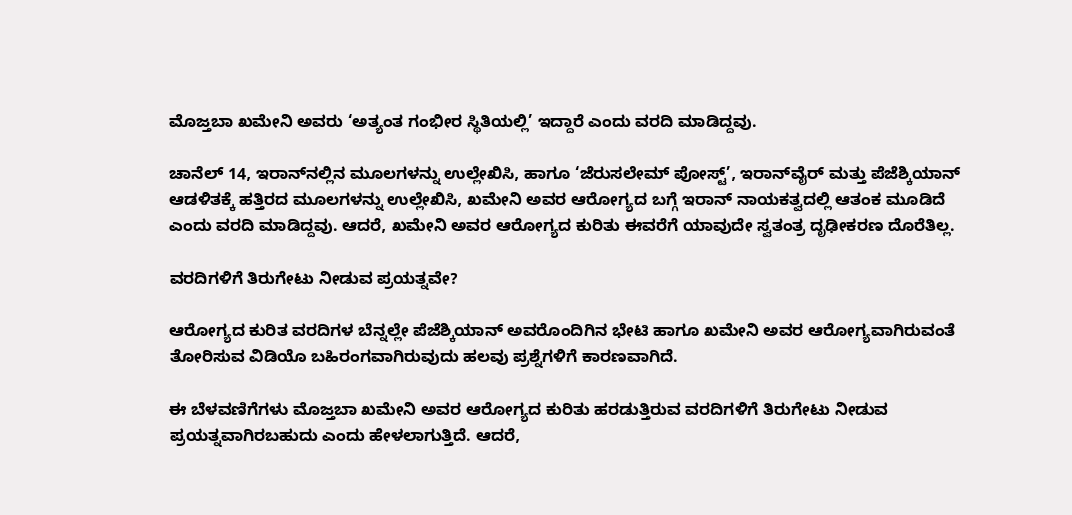ಮೊಜ್ತಬಾ ಖಮೇನಿ ಅವರು ‘ಅತ್ಯಂತ ಗಂಭೀರ ಸ್ಥಿತಿಯಲ್ಲಿ’ ಇದ್ದಾರೆ ಎಂದು ವರದಿ ಮಾಡಿದ್ದವು.

ಚಾನೆಲ್‌ 14, ಇರಾನ್‌ನಲ್ಲಿನ ಮೂಲಗಳನ್ನು ಉಲ್ಲೇಖಿಸಿ, ಹಾಗೂ ‘ಜೆರುಸಲೇಮ್‌ ಪೋಸ್ಟ್‌’, ಇರಾನ್‌ವೈರ್‌ ಮತ್ತು ಪೆಜೆಶ್ಕಿಯಾನ್‌ ಆಡಳಿತಕ್ಕೆ ಹತ್ತಿರದ ಮೂಲಗಳನ್ನು ಉಲ್ಲೇಖಿಸಿ, ಖಮೇನಿ ಅವರ ಆರೋಗ್ಯದ ಬಗ್ಗೆ ಇರಾನ್‌ ನಾಯಕತ್ವದಲ್ಲಿ ಆತಂಕ ಮೂಡಿದೆ ಎಂದು ವರದಿ ಮಾಡಿದ್ದವು. ಆದರೆ, ಖಮೇನಿ ಅವರ ಆರೋಗ್ಯದ ಕುರಿತು ಈವರೆಗೆ ಯಾವುದೇ ಸ್ವತಂತ್ರ ದೃಢೀಕರಣ ದೊರೆತಿಲ್ಲ.

ವರದಿಗಳಿಗೆ ತಿರುಗೇಟು ನೀಡುವ ಪ್ರಯತ್ನವೇ?

ಆರೋಗ್ಯದ ಕುರಿತ ವರದಿಗಳ ಬೆನ್ನಲ್ಲೇ ಪೆಜೆಶ್ಕಿಯಾನ್‌ ಅವರೊಂದಿಗಿನ ಭೇಟಿ ಹಾಗೂ ಖಮೇನಿ ಅವರ ಆರೋಗ್ಯವಾಗಿರುವಂತೆ ತೋರಿಸುವ ವಿಡಿಯೊ ಬಹಿರಂಗವಾಗಿರುವುದು ಹಲವು ಪ್ರಶ್ನೆಗಳಿಗೆ ಕಾರಣವಾಗಿದೆ.

ಈ ಬೆಳವಣಿಗೆಗಳು ಮೊಜ್ತಬಾ ಖಮೇನಿ ಅವರ ಆರೋಗ್ಯದ ಕುರಿತು ಹರಡುತ್ತಿರುವ ವರದಿಗಳಿಗೆ ತಿರುಗೇಟು ನೀಡುವ ಪ್ರಯತ್ನವಾಗಿರಬಹುದು ಎಂದು ಹೇಳಲಾಗುತ್ತಿದೆ. ಆದರೆ,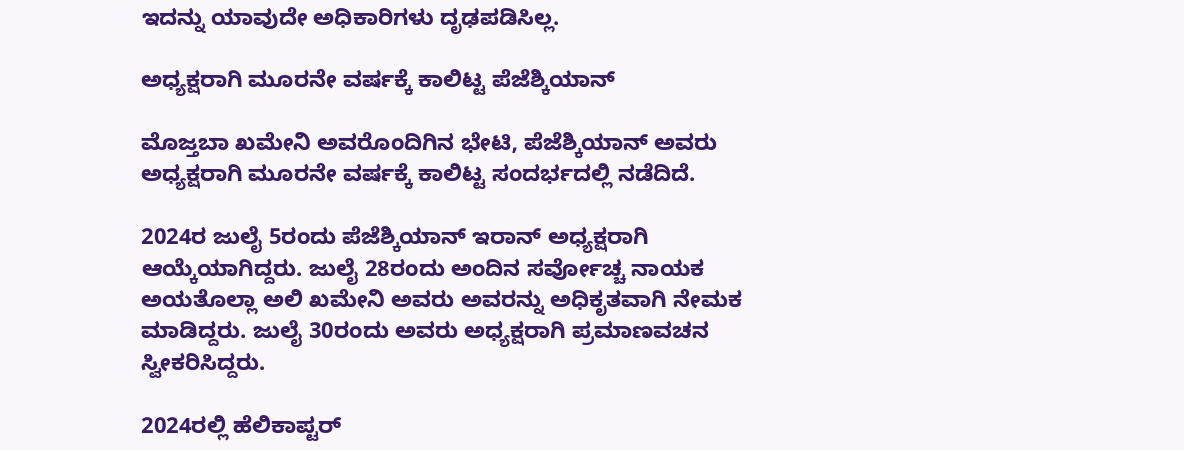ಇದನ್ನು ಯಾವುದೇ ಅಧಿಕಾರಿಗಳು ದೃಢಪಡಿಸಿಲ್ಲ.

ಅಧ್ಯಕ್ಷರಾಗಿ ಮೂರನೇ ವರ್ಷಕ್ಕೆ ಕಾಲಿಟ್ಟ ಪೆಜೆಶ್ಕಿಯಾನ್‌

ಮೊಜ್ತಬಾ ಖಮೇನಿ ಅವರೊಂದಿಗಿನ ಭೇಟಿ, ಪೆಜೆಶ್ಕಿಯಾನ್‌ ಅವರು ಅಧ್ಯಕ್ಷರಾಗಿ ಮೂರನೇ ವರ್ಷಕ್ಕೆ ಕಾಲಿಟ್ಟ ಸಂದರ್ಭದಲ್ಲಿ ನಡೆದಿದೆ.

2024ರ ಜುಲೈ 5ರಂದು ಪೆಜೆಶ್ಕಿಯಾನ್‌ ಇರಾನ್‌ ಅಧ್ಯಕ್ಷರಾಗಿ ಆಯ್ಕೆಯಾಗಿದ್ದರು. ಜುಲೈ 28ರಂದು ಅಂದಿನ ಸರ್ವೋಚ್ಚ ನಾಯಕ ಅಯತೊಲ್ಲಾ ಅಲಿ ಖಮೇನಿ ಅವರು ಅವರನ್ನು ಅಧಿಕೃತವಾಗಿ ನೇಮಕ ಮಾಡಿದ್ದರು. ಜುಲೈ 30ರಂದು ಅವರು ಅಧ್ಯಕ್ಷರಾಗಿ ಪ್ರಮಾಣವಚನ ಸ್ವೀಕರಿಸಿದ್ದರು.

2024ರಲ್ಲಿ ಹೆಲಿಕಾಪ್ಟರ್‌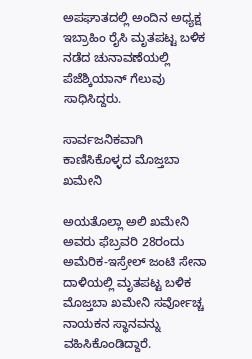ಅಪಘಾತದಲ್ಲಿ ಅಂದಿನ ಅಧ್ಯಕ್ಷ ಇಬ್ರಾಹಿಂ ರೈಸಿ ಮೃತಪಟ್ಟ ಬಳಿಕ ನಡೆದ ಚುನಾವಣೆಯಲ್ಲಿ ಪೆಜೆಶ್ಕಿಯಾನ್‌ ಗೆಲುವು ಸಾಧಿಸಿದ್ದರು.

ಸಾರ್ವಜನಿಕವಾಗಿ ಕಾಣಿಸಿಕೊಳ್ಳದ ಮೊಜ್ತಬಾ ಖಮೇನಿ

ಅಯತೊಲ್ಲಾ ಅಲಿ ಖಮೇನಿ ಅವರು ಫೆಬ್ರವರಿ 28ರಂದು ಅಮೆರಿಕ-ಇಸ್ರೇಲ್‌ ಜಂಟಿ ಸೇನಾ ದಾಳಿಯಲ್ಲಿ ಮೃತಪಟ್ಟ ಬಳಿಕ ಮೊಜ್ತಬಾ ಖಮೇನಿ ಸರ್ವೋಚ್ಚ ನಾಯಕನ ಸ್ಥಾನವನ್ನು ವಹಿಸಿಕೊಂಡಿದ್ದಾರೆ.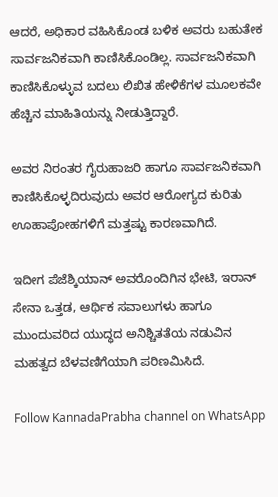ಆದರೆ, ಅಧಿಕಾರ ವಹಿಸಿಕೊಂಡ ಬಳಿಕ ಅವರು ಬಹುತೇಕ ಸಾರ್ವಜನಿಕವಾಗಿ ಕಾಣಿಸಿಕೊಂಡಿಲ್ಲ. ಸಾರ್ವಜನಿಕವಾಗಿ ಕಾಣಿಸಿಕೊಳ್ಳುವ ಬದಲು ಲಿಖಿತ ಹೇಳಿಕೆಗಳ ಮೂಲಕವೇ ಹೆಚ್ಚಿನ ಮಾಹಿತಿಯನ್ನು ನೀಡುತ್ತಿದ್ದಾರೆ.

ಅವರ ನಿರಂತರ ಗೈರುಹಾಜರಿ ಹಾಗೂ ಸಾರ್ವಜನಿಕವಾಗಿ ಕಾಣಿಸಿಕೊಳ್ಳದಿರುವುದು ಅವರ ಆರೋಗ್ಯದ ಕುರಿತು ಊಹಾಪೋಹಗಳಿಗೆ ಮತ್ತಷ್ಟು ಕಾರಣವಾಗಿದೆ.

ಇದೀಗ ಪೆಜೆಶ್ಕಿಯಾನ್‌ ಅವರೊಂದಿಗಿನ ಭೇಟಿ, ಇರಾನ್‌ ಸೇನಾ ಒತ್ತಡ, ಆರ್ಥಿಕ ಸವಾಲುಗಳು ಹಾಗೂ ಮುಂದುವರಿದ ಯುದ್ಧದ ಅನಿಶ್ಚಿತತೆಯ ನಡುವಿನ ಮಹತ್ವದ ಬೆಳವಣಿಗೆಯಾಗಿ ಪರಿಣಮಿಸಿದೆ.

Follow KannadaPrabha channel on WhatsApp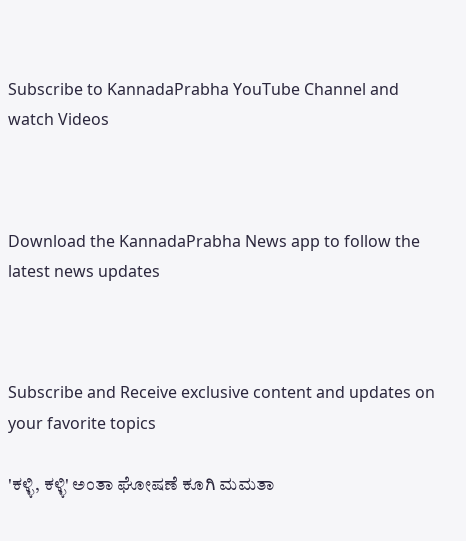Subscribe to KannadaPrabha YouTube Channel and watch Videos



Download the KannadaPrabha News app to follow the latest news updates



Subscribe and Receive exclusive content and updates on your favorite topics

'ಕಳ್ಳಿ, ಕಳ್ಳಿ' ಅಂತಾ ಘೋಷಣೆ ಕೂಗಿ ಮಮತಾ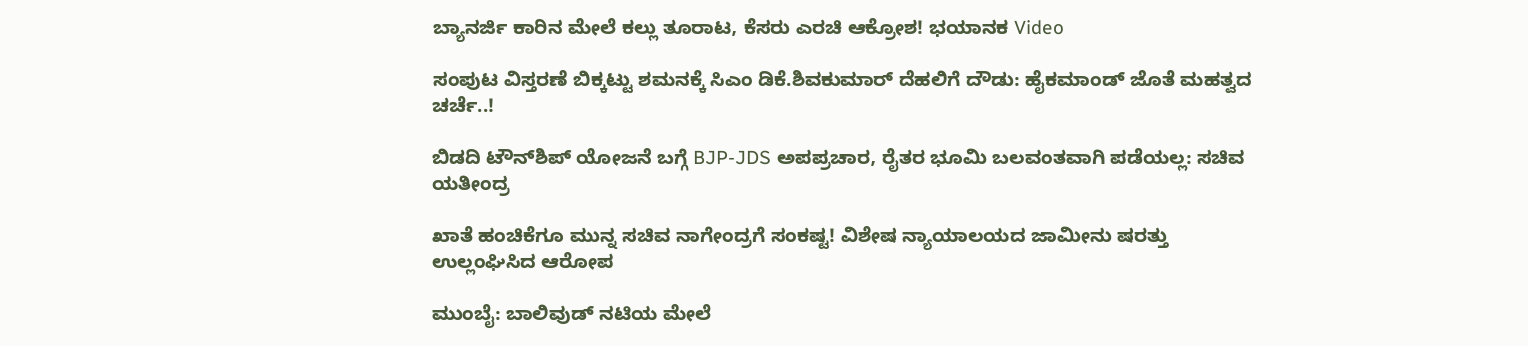ಬ್ಯಾನರ್ಜಿ ಕಾರಿನ ಮೇಲೆ ಕಲ್ಲು ತೂರಾಟ, ಕೆಸರು ಎರಚಿ ಆಕ್ರೋಶ! ಭಯಾನಕ Video

ಸಂಪುಟ ವಿಸ್ತರಣೆ ಬಿಕ್ಕಟ್ಟು ಶಮನಕ್ಕೆ ಸಿಎಂ ಡಿಕೆ.ಶಿವಕುಮಾರ್ ದೆಹಲಿಗೆ ದೌಡು: ಹೈಕಮಾಂಡ್‌ ಜೊತೆ ಮಹತ್ವದ ಚರ್ಚೆ..!

ಬಿಡದಿ ಟೌನ್‌ಶಿಪ್‌ ಯೋಜನೆ ಬಗ್ಗೆ BJP-JDS ಅಪಪ್ರಚಾರ, ರೈತರ ಭೂಮಿ ಬಲವಂತವಾಗಿ ಪಡೆಯಲ್ಲ: ಸಚಿವ ಯತೀಂದ್ರ

ಖಾತೆ ಹಂಚಿಕೆಗೂ ಮುನ್ನ ಸಚಿವ ನಾಗೇಂದ್ರಗೆ ಸಂಕಷ್ಟ! ವಿಶೇಷ ನ್ಯಾಯಾಲಯದ ಜಾಮೀನು ಷರತ್ತು ಉಲ್ಲಂಘಿಸಿದ ಆರೋಪ

ಮುಂಬೈ: ಬಾಲಿವುಡ್ ನಟಿಯ ಮೇಲೆ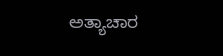ಅತ್ಯಾಚಾರ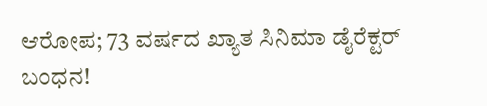ಆರೋಪ; 73 ವರ್ಷದ ಖ್ಯಾತ ಸಿನಿಮಾ ಡೈರೆಕ್ಟರ್ ಬಂಧನ!